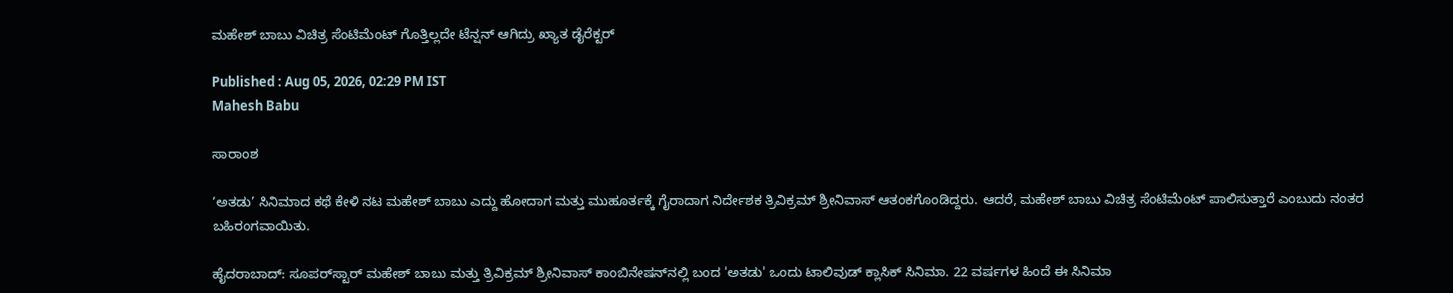ಮಹೇಶ್ ಬಾಬು ವಿಚಿತ್ರ ಸೆಂಟಿಮೆಂಟ್ ಗೊತ್ತಿಲ್ಲದೇ ಟೆನ್ಷನ್ ಆಗಿದ್ರು ಖ್ಯಾತ ಡೈರೆಕ್ಟರ್

Published : Aug 05, 2026, 02:29 PM IST
Mahesh Babu

ಸಾರಾಂಶ

‘ಅತಡು’ ಸಿನಿಮಾದ ಕಥೆ ಕೇಳಿ ನಟ ಮಹೇಶ್ ಬಾಬು ಎದ್ದು ಹೋದಾಗ ಮತ್ತು ಮುಹೂರ್ತಕ್ಕೆ ಗೈರಾದಾಗ ನಿರ್ದೇಶಕ ತ್ರಿವಿಕ್ರಮ್ ಶ್ರೀನಿವಾಸ್ ಆತಂಕಗೊಂಡಿದ್ದರು. ಆದರೆ, ಮಹೇಶ್ ಬಾಬು ವಿಚಿತ್ರ ಸೆಂಟಿಮೆಂಟ್ ಪಾಲಿಸುತ್ತಾರೆ ಎಂಬುದು ನಂತರ ಬಹಿರಂಗವಾಯಿತು.

ಹೈದರಾಬಾದ್: ಸೂಪರ್‌ಸ್ಟಾರ್ ಮಹೇಶ್ ಬಾಬು ಮತ್ತು ತ್ರಿವಿಕ್ರಮ್ ಶ್ರೀನಿವಾಸ್ ಕಾಂಬಿನೇಷನ್‌ನಲ್ಲಿ ಬಂದ 'ಅತಡು' ಒಂದು ಟಾಲಿವುಡ್ ಕ್ಲಾಸಿಕ್ ಸಿನಿಮಾ. 22 ವರ್ಷಗಳ ಹಿಂದೆ ಈ ಸಿನಿಮಾ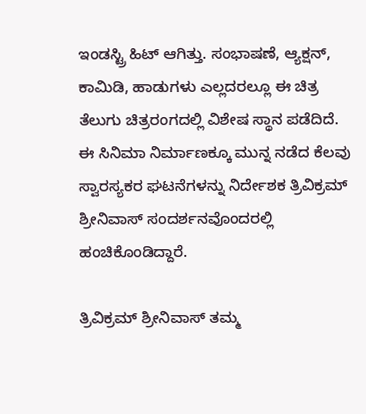ಇಂಡಸ್ಟ್ರಿ ಹಿಟ್ ಆಗಿತ್ತು. ಸಂಭಾಷಣೆ, ಆ್ಯಕ್ಷನ್, ಕಾಮಿಡಿ, ಹಾಡುಗಳು ಎಲ್ಲದರಲ್ಲೂ ಈ ಚಿತ್ರ ತೆಲುಗು ಚಿತ್ರರಂಗದಲ್ಲಿ ವಿಶೇಷ ಸ್ಥಾನ ಪಡೆದಿದೆ. ಈ ಸಿನಿಮಾ ನಿರ್ಮಾಣಕ್ಕೂ ಮುನ್ನ ನಡೆದ ಕೆಲವು ಸ್ವಾರಸ್ಯಕರ ಘಟನೆಗಳನ್ನು ನಿರ್ದೇಶಕ ತ್ರಿವಿಕ್ರಮ್ ಶ್ರೀನಿವಾಸ್ ಸಂದರ್ಶನವೊಂದರಲ್ಲಿ ಹಂಚಿಕೊಂಡಿದ್ದಾರೆ.

ತ್ರಿವಿಕ್ರಮ್ ಶ್ರೀನಿವಾಸ್ ತಮ್ಮ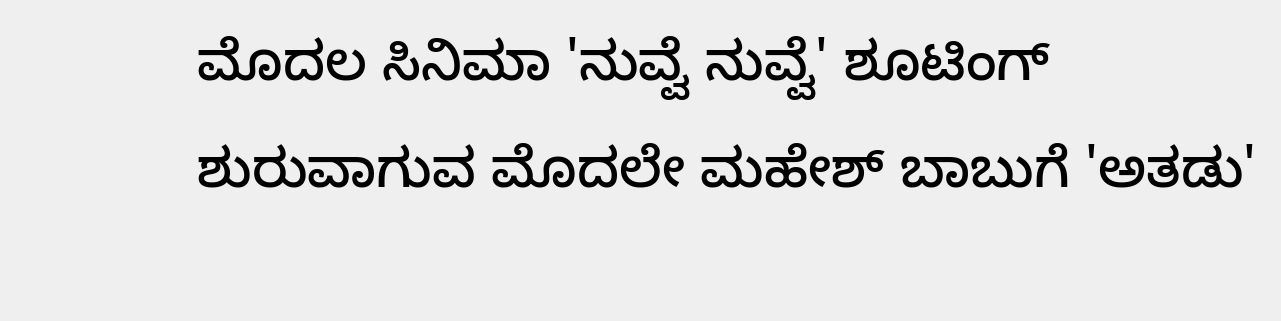ಮೊದಲ ಸಿನಿಮಾ 'ನುವ್ವೆ ನುವ್ವೆ' ಶೂಟಿಂಗ್ ಶುರುವಾಗುವ ಮೊದಲೇ ಮಹೇಶ್ ಬಾಬುಗೆ 'ಅತಡು'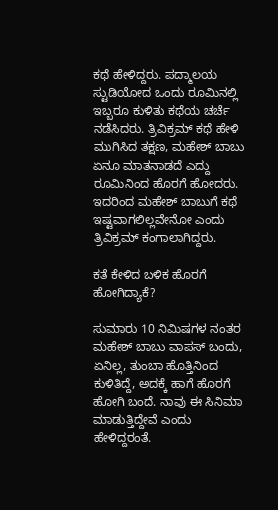ಕಥೆ ಹೇಳಿದ್ದರು. ಪದ್ಮಾಲಯ ಸ್ಟುಡಿಯೋದ ಒಂದು ರೂಮಿನಲ್ಲಿ ಇಬ್ಬರೂ ಕುಳಿತು ಕಥೆಯ ಚರ್ಚೆ ನಡೆಸಿದರು. ತ್ರಿವಿಕ್ರಮ್ ಕಥೆ ಹೇಳಿ ಮುಗಿಸಿದ ತಕ್ಷಣ, ಮಹೇಶ್ ಬಾಬು ಏನೂ ಮಾತನಾಡದೆ ಎದ್ದು ರೂಮಿನಿಂದ ಹೊರಗೆ ಹೋದರು. ಇದರಿಂದ ಮಹೇಶ್ ಬಾಬುಗೆ ಕಥೆ ಇಷ್ಟವಾಗಲಿಲ್ಲವೇನೋ ಎಂದು ತ್ರಿವಿಕ್ರಮ್ ಕಂಗಾಲಾಗಿದ್ದರು.

ಕತೆ ಕೇಳಿದ ಬಳಿಕ ಹೊರಗೆ ಹೋಗಿದ್ಯಾಕೆ?

ಸುಮಾರು 10 ನಿಮಿಷಗಳ ನಂತರ ಮಹೇಶ್ ಬಾಬು ವಾಪಸ್ ಬಂದು, ಏನಿಲ್ಲ, ತುಂಬಾ ಹೊತ್ತಿನಿಂದ ಕುಳಿತಿದ್ದೆ, ಅದಕ್ಕೆ ಹಾಗೆ ಹೊರಗೆ ಹೋಗಿ ಬಂದೆ. ನಾವು ಈ ಸಿನಿಮಾ ಮಾಡುತ್ತಿದ್ದೇವೆ ಎಂದು ಹೇಳಿದ್ದರಂತೆ.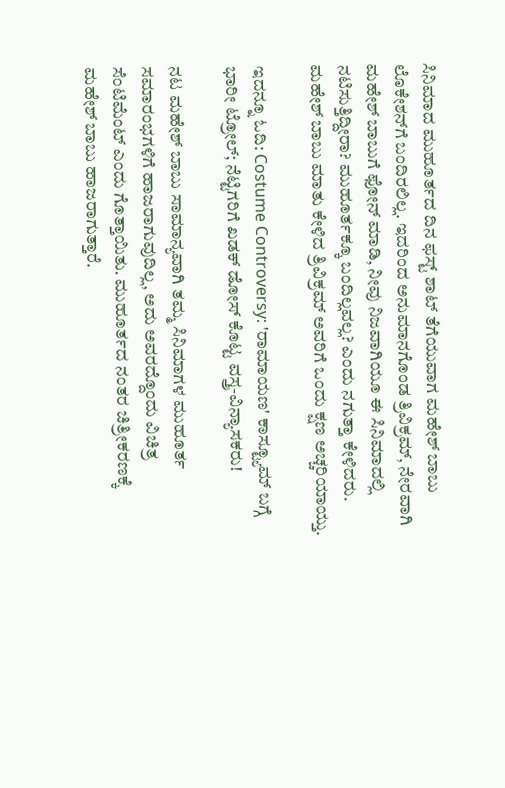ಸಿನಿಮಾದ ಮುಹೂರ್ತದ ದಿನ ಫಸ್ಟ್ ಶಾಟ್ ತೆಗೆಯುವಾಗ ಮಹೇಶ್ ಬಾಬು ಲೊಕೇಶನ್‌ಗೆ ಬಂದಿರಲಿಲ್ಲ. ಇದರಿಂದ ಅನುಮಾನಗೊಂಡ ತ್ರಿವಿಕ್ರಮ್, ನೇರವಾಗಿ ಮಹೇಶ್ ಬಾಬುಗೆ ಫೋನ್ ಮಾಡಿ, ನೀವು ನಿಜವಾಗಿಯೂ ಈ ಸಿನಿಮಾದಲ್ಲಿ ನಟಿಸುತ್ತಿದ್ದೀರಾ? ಮುಹೂರ್ತಕ್ಕೂ ಬಂದಿಲ್ಲವಲ್ಲ? ಎಂದು ನಗುತ್ತಾ ಕೇಳಿದರು. ಮಹೇಶ್ ಬಾಬು ಮಾತು ಕೇಳಿದ ತ್ರಿವಿಕ್ರಮ್ ಅವರಿಗೆ ಒಂದು ಕ್ಷಣ ಅಚ್ಚರಿಯಾಯ್ತು.

ಇದನ್ನೂ ಓದಿ: Costume Controversy: 'ರಾಮಾಯಣ' ಕಾಸ್ಟ್ಯೂಮ್‌ ಬಗ್ಗೆ ಭಾರೀ ಟ್ರೋಲ್; ನೆಟ್ಟಿಗರಿಗೆ ಖಡಕ್‌ ಡೋಸ್ ಕೊಟ್ಟ ವಸ್ತ್ರ-ವಿನ್ಯಾಸಕರು!

ನಟ ಮಹೇಶ್ ಬಾಬು ಸಾಮಾನ್ಯವಾಗಿ ತಮ್ಮ ಸಿನಿಮಾಗಳ ಮುಹೂರ್ತ ಸಮಾರಂಭಗಳಿಗೆ ಹಾಜರಾಗುವುದಿಲ್ಲ, ಅದು ಅವರದ್ದೊಂದು ವಿಚಿತ್ರ ಸೆಂಟಿಮೆಂಟ್ ಎಂದು ಗೊತ್ತಾಯಿತು. ಮುಹೂರ್ತದ ನಂತರ ಚಿತ್ರೀಕರಣಕ್ಕೆ ಮಹೇಶ್ ಬಾಬು ಹಾಜರಾಗುತ್ತಾರೆ.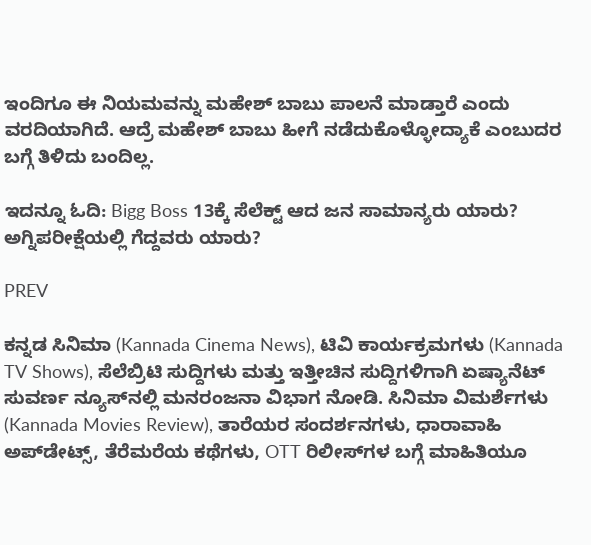ಇಂದಿಗೂ ಈ ನಿಯಮವನ್ನು ಮಹೇಶ್ ಬಾಬು ಪಾಲನೆ ಮಾಡ್ತಾರೆ ಎಂದು ವರದಿಯಾಗಿದೆ. ಆದ್ರೆ ಮಹೇಶ್ ಬಾಬು ಹೀಗೆ ನಡೆದುಕೊಳ್ಳೋದ್ಯಾಕೆ ಎಂಬುದರ ಬಗ್ಗೆ ತಿಳಿದು ಬಂದಿಲ್ಲ.

ಇದನ್ನೂ ಓದಿ: Bigg Boss 13ಕ್ಕೆ ಸೆಲೆಕ್ಟ್ ಆದ ಜನ ಸಾಮಾನ್ಯರು ಯಾರು? ಅಗ್ನಿಪರೀಕ್ಷೆಯಲ್ಲಿ ಗೆದ್ದವರು ಯಾರು?

PREV

ಕನ್ನಡ ಸಿನಿಮಾ (Kannada Cinema News), ಟಿವಿ ಕಾರ್ಯಕ್ರಮಗಳು (Kannada TV Shows), ಸೆಲೆಬ್ರಿಟಿ ಸುದ್ದಿಗಳು ಮತ್ತು ಇತ್ತೀಚಿನ ಸುದ್ದಿಗಳಿಗಾಗಿ ಏಷ್ಯಾನೆಟ್ ಸುವರ್ಣ ನ್ಯೂಸ್‌ನಲ್ಲಿ ಮನರಂಜನಾ ವಿಭಾಗ ನೋಡಿ. ಸಿನಿಮಾ ವಿಮರ್ಶೆಗಳು (Kannada Movies Review), ತಾರೆಯರ ಸಂದರ್ಶನಗಳು, ಧಾರಾವಾಹಿ ಅಪ್‌ಡೇಟ್ಸ್‌, ತೆರೆಮರೆಯ ಕಥೆಗಳು, OTT ರಿಲೀಸ್‌ಗಳ ಬಗ್ಗೆ ಮಾಹಿತಿಯೂ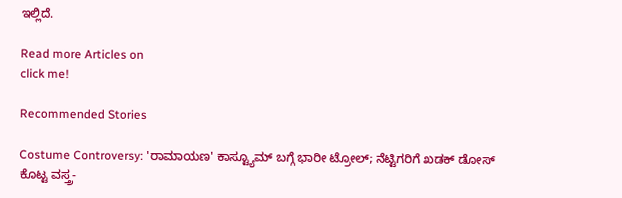ಇಲ್ಲಿದೆ.

Read more Articles on
click me!

Recommended Stories

Costume Controversy: 'ರಾಮಾಯಣ' ಕಾಸ್ಟ್ಯೂಮ್‌ ಬಗ್ಗೆ ಭಾರೀ ಟ್ರೋಲ್; ನೆಟ್ಟಿಗರಿಗೆ ಖಡಕ್‌ ಡೋಸ್ ಕೊಟ್ಟ ವಸ್ತ್ರ-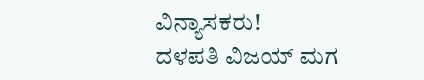ವಿನ್ಯಾಸಕರು!
ದಳಪತಿ ವಿಜಯ್ ಮಗ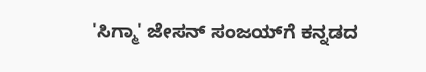'ಸಿಗ್ಮಾ' ಜೇಸನ್‌ ಸಂಜಯ್‌ಗೆ ಕನ್ನಡದ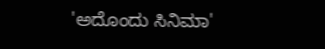'ಅದೊಂದು ಸಿನಿಮಾ'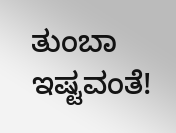ತುಂಬಾ ಇಷ್ಟವಂತೆ!